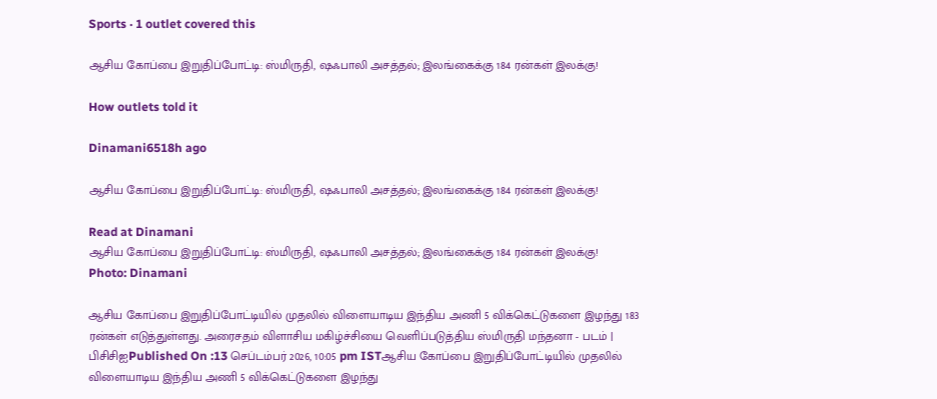Sports · 1 outlet covered this

ஆசிய கோப்பை இறுதிப்போட்டி: ஸ்மிருதி, ஷஃபாலி அசத்தல்; இலங்கைக்கு 184 ரன்கள் இலக்கு!

How outlets told it

Dinamani6518h ago

ஆசிய கோப்பை இறுதிப்போட்டி: ஸ்மிருதி, ஷஃபாலி அசத்தல்; இலங்கைக்கு 184 ரன்கள் இலக்கு!

Read at Dinamani
ஆசிய கோப்பை இறுதிப்போட்டி: ஸ்மிருதி, ஷஃபாலி அசத்தல்; இலங்கைக்கு 184 ரன்கள் இலக்கு!
Photo: Dinamani

ஆசிய கோப்பை இறுதிப்போட்டியில் முதலில் விளையாடிய இந்திய அணி 5 விக்கெட்டுகளை இழந்து 183 ரன்கள் எடுத்துள்ளது. அரைசதம் விளாசிய மகிழ்ச்சியை வெளிப்படுத்திய ஸ்மிருதி மந்தனா - படம் | பிசிசிஐPublished On :13 செப்டம்பர் 2026, 10:05 pm ISTஆசிய கோப்பை இறுதிப்போட்டியில் முதலில் விளையாடிய இந்திய அணி 5 விக்கெட்டுகளை இழந்து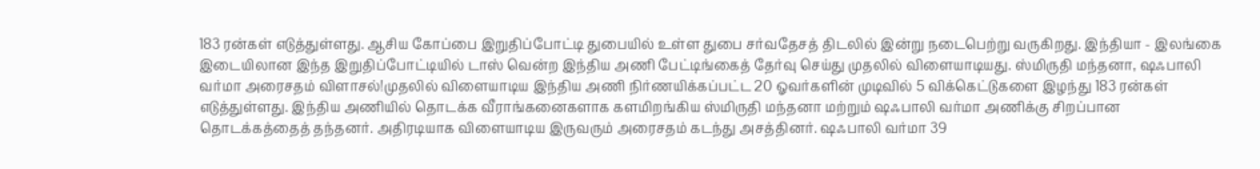183 ரன்கள் எடுத்துள்ளது. ஆசிய கோப்பை இறுதிப்போட்டி துபையில் உள்ள துபை சர்வதேசத் திடலில் இன்று நடைபெற்று வருகிறது. இந்தியா - இலங்கை இடையிலான இந்த இறுதிப்போட்டியில் டாஸ் வென்ற இந்திய அணி பேட்டிங்கைத் தேர்வு செய்து முதலில் விளையாடியது. ஸ்மிருதி மந்தனா, ஷஃபாலி வர்மா அரைசதம் விளாசல்!முதலில் விளையாடிய இந்திய அணி நிர்ணயிக்கப்பட்ட 20 ஓவர்களின் முடிவில் 5 விக்கெட்டுகளை இழந்து 183 ரன்கள் எடுத்துள்ளது. இந்திய அணியில் தொடக்க வீராங்கனைகளாக களமிறங்கிய ஸ்மிருதி மந்தனா மற்றும் ஷஃபாலி வர்மா அணிக்கு சிறப்பான தொடக்கத்தைத் தந்தனர். அதிரடியாக விளையாடிய இருவரும் அரைசதம் கடந்து அசத்தினர். ஷஃபாலி வர்மா 39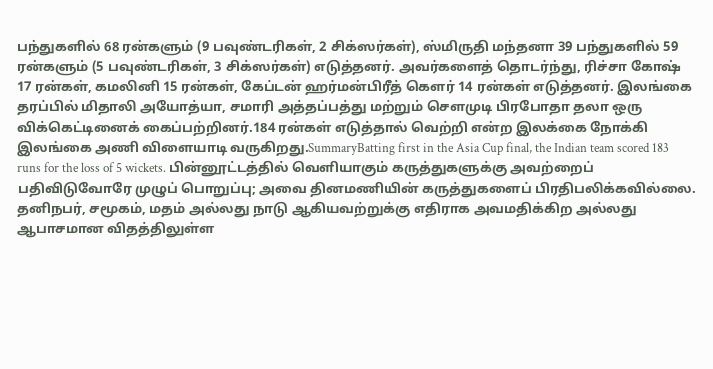பந்துகளில் 68 ரன்களும் (9 பவுண்டரிகள், 2 சிக்ஸர்கள்), ஸ்மிருதி மந்தனா 39 பந்துகளில் 59 ரன்களும் (5 பவுண்டரிகள், 3 சிக்ஸர்கள்) எடுத்தனர். அவர்களைத் தொடர்ந்து, ரிச்சா கோஷ் 17 ரன்கள், கமலினி 15 ரன்கள், கேப்டன் ஹர்மன்பிரீத் கௌர் 14 ரன்கள் எடுத்தனர். இலங்கை தரப்பில் மிதாலி அயோத்யா, சமாரி அத்தப்பத்து மற்றும் சௌமுடி பிரபோதா தலா ஒரு விக்கெட்டினைக் கைப்பற்றினர்.184 ரன்கள் எடுத்தால் வெற்றி என்ற இலக்கை நோக்கி இலங்கை அணி விளையாடி வருகிறது.SummaryBatting first in the Asia Cup final, the Indian team scored 183 runs for the loss of 5 wickets. பின்னூட்டத்தில் வெளியாகும் கருத்துகளுக்கு அவற்றைப் பதிவிடுவோரே முழுப் பொறுப்பு; அவை தினமணியின் கருத்துகளைப் பிரதிபலிக்கவில்லை. தனிநபர், சமூகம், மதம் அல்லது நாடு ஆகியவற்றுக்கு எதிராக அவமதிக்கிற அல்லது ஆபாசமான விதத்திலுள்ள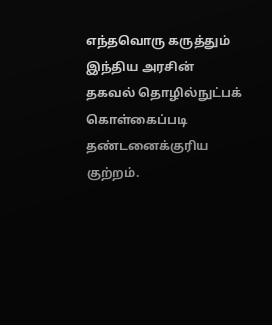எந்தவொரு கருத்தும் இந்திய அரசின் தகவல் தொழில்நுட்பக் கொள்கைப்படி தண்டனைக்குரிய குற்றம்.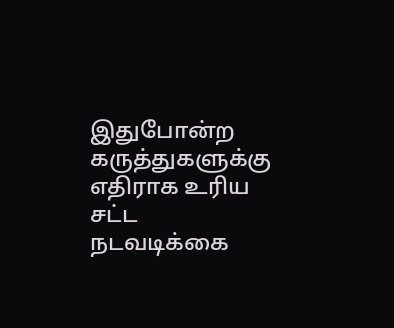இதுபோன்ற கருத்துகளுக்கு எதிராக உரிய சட்ட நடவடிக்கை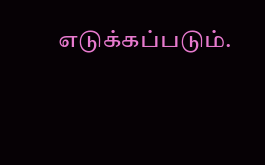எடுக்கப்படும்.